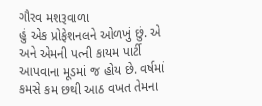ગૌરવ મશરૂવાળા
હું એક પ્રોફેશનલને ઓળખું છું. એ અને એમની પત્ની કાયમ પાર્ટી આપવાના મૂડમાં જ હોય છે. વર્ષમાં કમસે કમ છથી આઠ વખત તેમના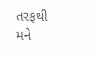તરફથી મને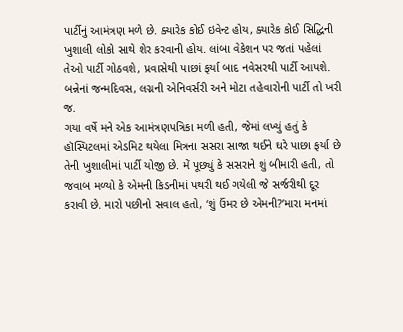પાર્ટીનું આમંત્રણ મળે છે. ક્યારેક કોઈ ઇવેન્ટ હોય, ક્યારેક કોઈ સિદ્ધિની ખુશાલી લોકો સાથે શેર કરવાની હોય. લાંબા વેકેશન પર જતાં પહેલાં તેઓ પાર્ટી ગોઠવશે, પ્રવાસેથી પાછાં ફર્યા બાદ નવેસરથી પાર્ટી આપશે. બન્નેનાં જન્મદિવસ, લગ્નની એનિવર્સરી અને મોટા તહેવારોની પાર્ટી તો ખરી જ.
ગયા વર્ષે મને એક આમંત્રણપત્રિકા મળી હતી, જેમાં લખ્યું હતું કે હૉસ્પિટલમાં એડમિટ થયેલા મિત્રના સસરા સાજા થઈને ઘરે પાછા ફર્યા છે તેની ખુશાલીમાં પાર્ટી યોજી છે. મેં પૂછ્યું કે સસરાને શું બીમારી હતી, તો જવાબ મળ્યો કે એમની કિડનીમાં પથરી થઈ ગયેલી જે સર્જરીથી દૂર કરાવી છે. મારો પછીનો સવાલ હતો, ‘શું ઉંમર છે એમની?’મારા મનમાં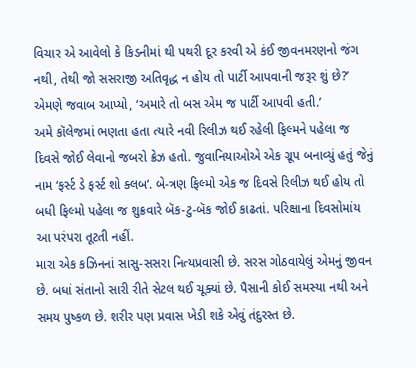વિચાર એ આવેલો કે કિડનીમાં થી પથરી દૂર કરવી એ કંઈ જીવનમરણનો જંગ નથી, તેથી જો સસરાજી અતિવૃદ્ધ ન હોય તો પાર્ટી આપવાની જરૂર શું છે?’ એમણે જવાબ આપ્યો, ‘અમારે તો બસ એમ જ પાર્ટી આપવી હતી.’
અમે કૉલેજમાં ભણતા હતા ત્યારે નવી રિલીઝ થઈ રહેલી ફિલ્મને પહેલા જ દિવસે જોઈ લેવાનો જબરો ક્રેઝ હતો. જુવાનિયાઓએ એક ગ્રૂપ બનાવ્યું હતું જેનું નામ ‘ફર્સ્ટ ડે ફર્સ્ટ શો ક્લબ’. બે-ત્રણ ફિલ્મો એક જ દિવસે રિલીઝ થઈ હોય તો બધી ફિલ્મો પહેલા જ શુક્રવારે બૅક-ટુ-બૅક જોઈ કાઢતાં. પરિક્ષાના દિવસોમાંય આ પરંપરા તૂટતી નહીં.
મારા એક કઝિનનાં સાસુ-સસરા નિત્યપ્રવાસી છે. સરસ ગોઠવાયેલું એમનું જીવન છે. બધાં સંતાનો સારી રીતે સેટલ થઈ ચૂક્યાં છે. પૈસાની કોઈ સમસ્યા નથી અને સમય પુષ્કળ છે. શરીર પણ પ્રવાસ ખેડી શકે એવું તંદુરસ્ત છે.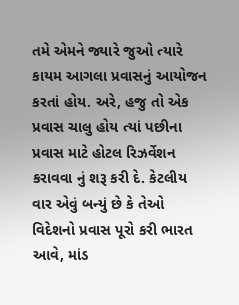તમે એમને જ્યારે જુઓ ત્યારે કાયમ આગલા પ્રવાસનું આયોજન કરતાં હોય. અરે, હજુ તો એક પ્રવાસ ચાલુ હોય ત્યાં પછીના પ્રવાસ માટે હોટલ રિઝર્વેશન કરાવવા નું શરૂ કરી દે. કેટલીય વાર એવું બન્યું છે કે તેઓ વિદેશનો પ્રવાસ પૂરો કરી ભારત આવે, માંડ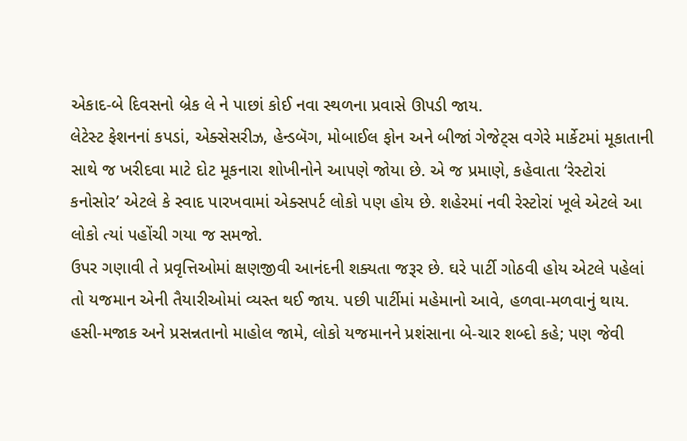એકાદ-બે દિવસનો બ્રેક લે ને પાછાં કોઈ નવા સ્થળના પ્રવાસે ઊપડી જાય.
લેટેસ્ટ ફેશનનાં કપડાં, એક્સેસરીઝ, હેન્ડબૅગ, મોબાઈલ ફોન અને બીજાં ગેજેટ્સ વગેરે માર્કેટમાં મૂકાતાની સાથે જ ખરીદવા માટે દોટ મૂકનારા શોખીનોને આપણે જોયા છે. એ જ પ્રમાણે, કહેવાતા ‘રેસ્ટોરાં કનોસોર’ એટલે કે સ્વાદ પારખવામાં એક્સપર્ટ લોકો પણ હોય છે. શહેરમાં નવી રેસ્ટોરાં ખૂલે એટલે આ લોકો ત્યાં પહોંચી ગયા જ સમજો.
ઉપર ગણાવી તે પ્રવૃત્તિઓમાં ક્ષણજીવી આનંદની શક્યતા જરૂર છે. ઘરે પાર્ટી ગોઠવી હોય એટલે પહેલાં તો યજમાન એની તૈયારીઓમાં વ્યસ્ત થઈ જાય. પછી પાર્ટીમાં મહેમાનો આવે, હળવા-મળવાનું થાય. હસી-મજાક અને પ્રસન્નતાનો માહોલ જામે, લોકો યજમાનને પ્રશંસાના બે-ચાર શબ્દો કહે; પણ જેવી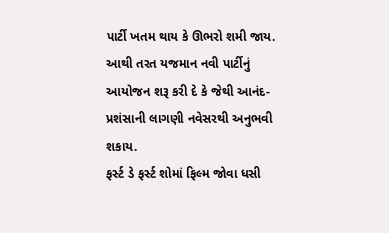પાર્ટી ખતમ થાય કે ઊભરો શમી જાય. આથી તરત યજમાન નવી પાર્ટીનું આયોજન શરૂ કરી દે કે જેથી આનંદ-પ્રશંસાની લાગણી નવેસરથી અનુભવી શકાય.
ફર્સ્ટ ડે ફર્સ્ટ શોમાં ફિલ્મ જોવા ધસી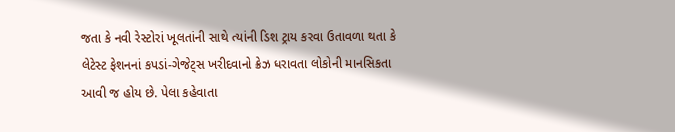જતા કે નવી રેસ્ટોરાં ખૂલતાંની સાથે ત્યાંની ડિશ ટ્રાય કરવા ઉતાવળા થતા કે લેટેસ્ટ ફેશનનાં કપડાં-ગેજેટ્સ ખરીદવાનો ક્રેઝ ધરાવતા લોકોની માનસિકતા આવી જ હોય છે. પેલા કહેવાતા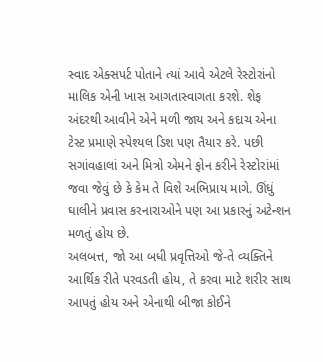સ્વાદ એક્સપર્ટ પોતાને ત્યાં આવે એટલે રેસ્ટોરાંનો માલિક એની ખાસ આગતાસ્વાગતા કરશે. શેફ અંદરથી આવીને એને મળી જાય અને કદાચ એના ટેસ્ટ પ્રમાણે સ્પેશ્યલ ડિશ પણ તૈયાર કરે. પછી સગાંવહાલાં અને મિત્રો એમને ફોન કરીને રેસ્ટોરાંમાં જવા જેવું છે કે કેમ તે વિશે અભિપ્રાય માગે. ઊંધું ઘાલીને પ્રવાસ કરનારાઓને પણ આ પ્રકારનું અટેન્શન મળતું હોય છે.
અલબત્ત, જો આ બધી પ્રવૃત્તિઓ જે-તે વ્યક્તિને આર્થિક રીતે પરવડતી હોય, તે કરવા માટે શરીર સાથ આપતું હોય અને એનાથી બીજા કોઈને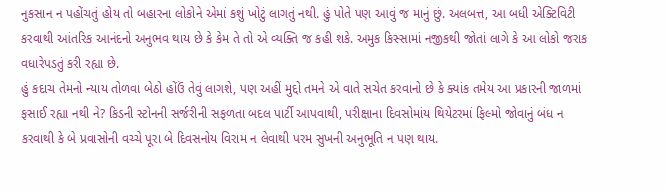નુકસાન ન પહોંચતું હોય તો બહારના લોકોને એમાં કશું ખોટું લાગતું નથી. હું પોતે પણ આવું જ માનું છું. અલબત્ત, આ બધી એક્ટિવિટી કરવાથી આંતરિક આનંદનો અનુભવ થાય છે કે કેમ તે તો એ વ્યક્તિ જ કહી શકે. અમુક કિસ્સામાં નજીકથી જોતાં લાગે કે આ લોકો જરાક વધારેપડતું કરી રહ્યા છે.
હું કદાચ તેમનો ન્યાય તોળવા બેઠો હોંઉં તેવું લાગશે, પણ અહીં મુદ્દો તમને એ વાતે સચેત કરવાનો છે કે ક્યાંક તમેય આ પ્રકારની જાળમાં ફસાઈ રહ્યા નથી ને? કિડની સ્ટોનની સર્જરીની સફળતા બદલ પાર્ટી આપવાથી, પરીક્ષાના દિવસોમાંય થિયેટરમાં ફિલ્મો જોવાનું બંધ ન કરવાથી કે બે પ્રવાસોની વચ્ચે પૂરા બે દિવસનોય વિરામ ન લેવાથી પરમ સુખની અનુભૂતિ ન પણ થાય.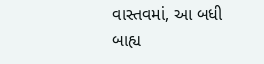વાસ્તવમાં, આ બધી બાહ્ય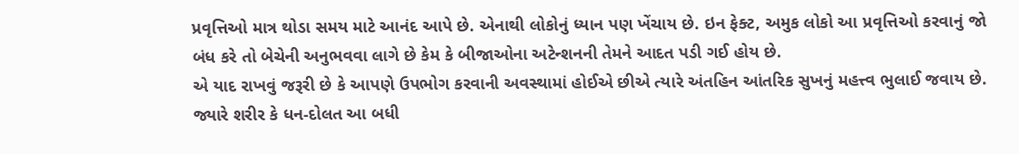પ્રવૃત્તિઓ માત્ર થોડા સમય માટે આનંદ આપે છે. એનાથી લોકોનું ધ્યાન પણ ખેંચાય છે. ઇન ફેક્ટ, અમુક લોકો આ પ્રવૃત્તિઓ કરવાનું જો બંધ કરે તો બેચેની અનુભવવા લાગે છે કેમ કે બીજાઓના અટેન્શનની તેમને આદત પડી ગઈ હોય છે.
એ યાદ રાખવું જરૂરી છે કે આપણે ઉપભોગ કરવાની અવસ્થામાં હોઈએ છીએ ત્યારે અંતહિન આંતરિક સુખનું મહત્ત્વ ભુલાઈ જવાય છે. જ્યારે શરીર કે ધન-દોલત આ બધી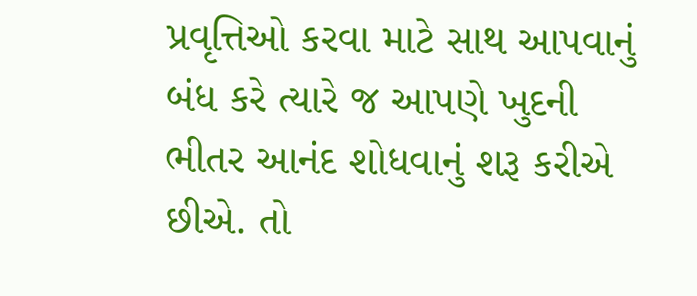પ્રવૃત્તિઓ કરવા માટે સાથ આપવાનું બંધ કરે ત્યારે જ આપણે ખુદની ભીતર આનંદ શોધવાનું શરૂ કરીએ છીએ. તો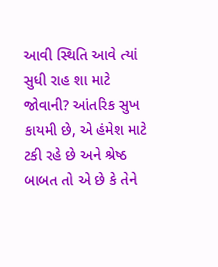આવી સ્થિતિ આવે ત્યાં સુધી રાહ શા માટે જોવાની? આંતરિક સુખ કાયમી છે, એ હંમેશ માટે ટકી રહે છે અને શ્રેષ્ઠ બાબત તો એ છે કે તેને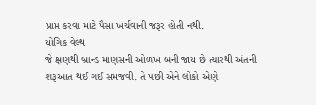પ્રાપ્ત કરવા માટે પૈસા ખર્ચવાની જરૂર હોતી નથી.
યોગિક વેલ્થ
જે ક્ષણથી બ્રાન્ડ માણસની ઓળખ બની જાય છે ત્યારથી અંતની શરૂઆત થઈ ગઈ સમજવી. તે પછી એને લોકો એણે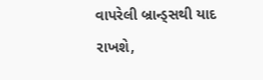વાપરેલી બ્રાન્ડ્સથી યાદ રાખશે,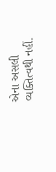એના અસલી વ્યક્તિત્વથી નહીં.